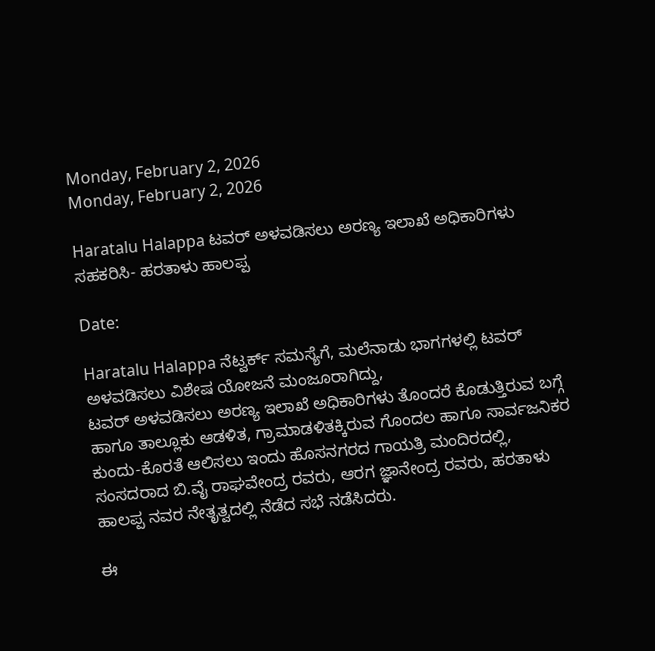Monday, February 2, 2026
Monday, February 2, 2026

Haratalu Halappa ಟವರ್ ಅಳವಡಿಸಲು ಅರಣ್ಯ ಇಲಾಖೆ ಅಧಿಕಾರಿಗಳು ಸಹಕರಿಸಿ- ಹರತಾಳು ಹಾಲಪ್ಪ

Date:

Haratalu Halappa ನೆಟ್ವರ್ಕ್ ಸಮಸ್ಯೆಗೆ, ಮಲೆನಾಡು ಭಾಗಗಳಲ್ಲಿ ಟವರ್ ಅಳವಡಿಸಲು ವಿಶೇಷ ಯೋಜನೆ ಮಂಜೂರಾಗಿದ್ದು,
ಟವರ್ ಅಳವಡಿಸಲು ಅರಣ್ಯ ಇಲಾಖೆ ಅಧಿಕಾರಿಗಳು ತೊಂದರೆ ಕೊಡುತ್ತಿರುವ ಬಗ್ಗೆ ಹಾಗೂ ತಾಲ್ಲೂಕು ಆಡಳಿತ, ಗ್ರಾಮಾಡಳಿತಕ್ಕಿರುವ ಗೊಂದಲ ಹಾಗೂ ಸಾರ್ವಜನಿಕರ ಕುಂದು-ಕೊರತೆ ಆಲಿಸಲು ಇಂದು ಹೊಸನಗರದ ಗಾಯತ್ರಿ ಮಂದಿರದಲ್ಲಿ, ಸಂಸದರಾದ ಬಿ.ವೈ ರಾಘವೇಂದ್ರ ರವರು, ಆರಗ ಜ್ಞಾನೇಂದ್ರ ರವರು, ಹರತಾಳು ಹಾಲಪ್ಪ ನವರ ನೇತೃತ್ವದಲ್ಲಿ ನೆಡೆದ ಸಭೆ ನಡೆಸಿದರು.

ಈ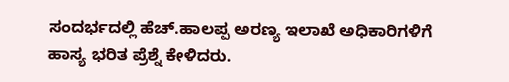ಸಂದರ್ಭದಲ್ಲಿ ಹೆಚ್.ಹಾಲಪ್ಪ ಅರಣ್ಯ ಇಲಾಖೆ ಅಧಿಕಾರಿಗಳಿಗೆ ಹಾಸ್ಯ ಭರಿತ ಪ್ರೆಶ್ನೆ ಕೇಳಿದರು.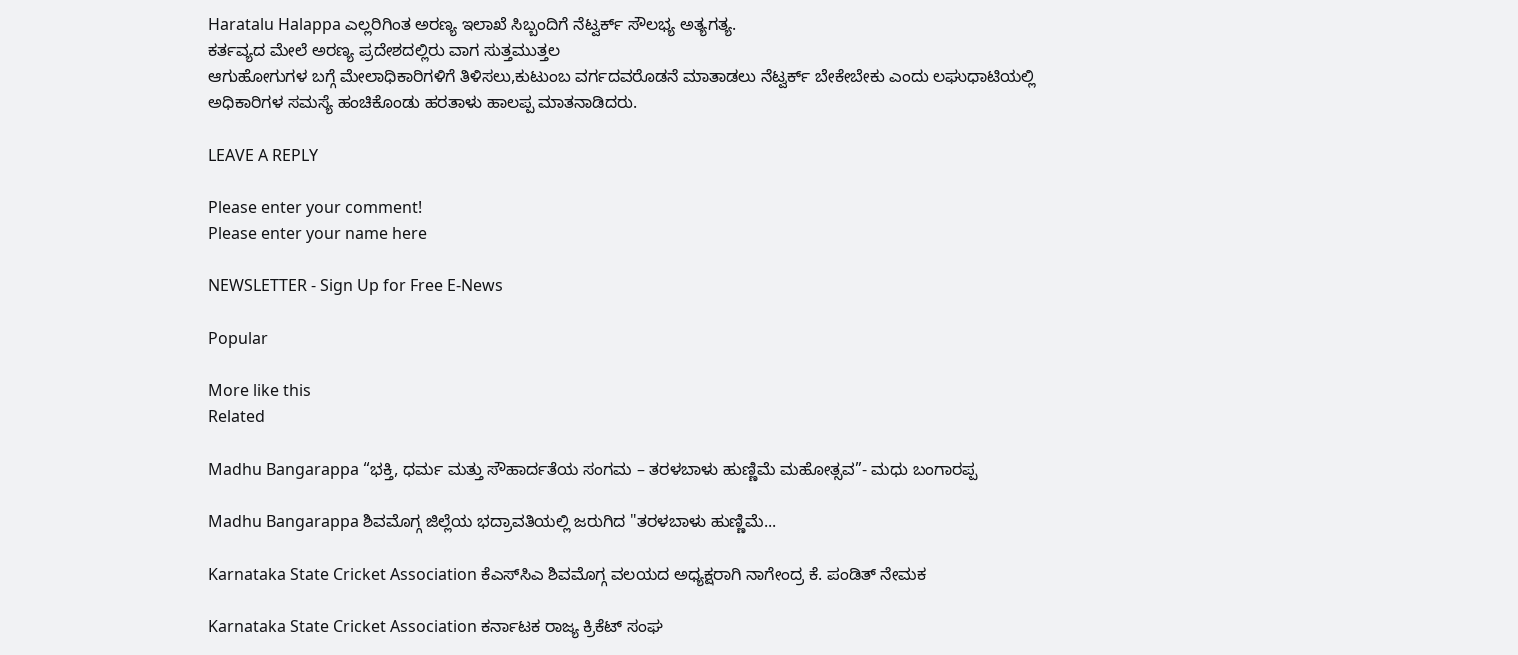Haratalu Halappa ಎಲ್ಲರಿಗಿಂತ ಅರಣ್ಯ ಇಲಾಖೆ ಸಿಬ್ಬಂದಿಗೆ ನೆಟ್ವರ್ಕ್ ಸೌಲಭ್ಯ ಅತ್ಯಗತ್ಯ.
ಕರ್ತವ್ಯದ ಮೇಲೆ ಅರಣ್ಯ ಪ್ರದೇಶದಲ್ಲಿರು ವಾಗ ಸುತ್ತಮುತ್ತಲ
ಆಗುಹೋಗುಗಳ ಬಗ್ಗೆ ಮೇಲಾಧಿಕಾರಿಗಳಿಗೆ ತಿಳಿಸಲು,ಕುಟುಂಬ ವರ್ಗದವರೊಡನೆ ಮಾತಾಡಲು ನೆಟ್ವರ್ಕ್ ಬೇಕೇಬೇಕು ಎಂದು ಲಘುಧಾಟಿಯಲ್ಲಿ
ಅಧಿಕಾರಿಗಳ ಸಮಸ್ಯೆ ಹಂಚಿಕೊಂಡು ಹರತಾಳು ಹಾಲಪ್ಪ ಮಾತನಾಡಿದರು.

LEAVE A REPLY

Please enter your comment!
Please enter your name here

NEWSLETTER - Sign Up for Free E-News

Popular

More like this
Related

Madhu Bangarappa “ಭಕ್ತಿ, ಧರ್ಮ ಮತ್ತು ಸೌಹಾರ್ದತೆಯ ಸಂಗಮ – ತರಳಬಾಳು ಹುಣ್ಣಿಮೆ ಮಹೋತ್ಸವ”- ಮಧು ಬಂಗಾರಪ್ಪ

Madhu Bangarappa ಶಿವಮೊಗ್ಗ ಜಿಲ್ಲೆಯ ಭದ್ರಾವತಿಯಲ್ಲಿ ಜರುಗಿದ "ತರಳಬಾಳು ಹುಣ್ಣಿಮೆ...

Karnataka State Cricket Association ಕೆಎಸ್‌ಸಿಎ ಶಿವಮೊಗ್ಗ ವಲಯದ ಅಧ್ಯಕ್ಷರಾಗಿ ನಾಗೇಂದ್ರ ಕೆ. ಪಂಡಿತ್ ನೇಮಕ

Karnataka State Cricket Association ಕರ್ನಾಟಕ ರಾಜ್ಯ ಕ್ರಿಕೆಟ್ ಸಂಘ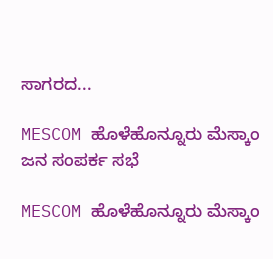ಸಾಗರದ...

MESCOM ಹೊಳೆಹೊನ್ನೂರು ಮೆಸ್ಕಾಂ ಜನ ಸಂಪರ್ಕ ಸಭೆ

MESCOM ಹೊಳೆಹೊನ್ನೂರು ಮೆಸ್ಕಾಂ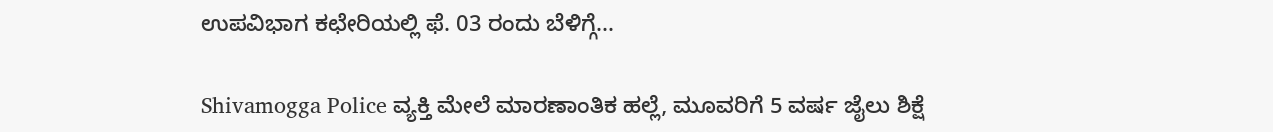ಉಪವಿಭಾಗ ಕಛೇರಿಯಲ್ಲಿ ಫೆ. 03 ರಂದು ಬೆಳಿಗ್ಗೆ...

Shivamogga Police ವ್ಯಕ್ತಿ ಮೇಲೆ ಮಾರಣಾಂತಿಕ ಹಲ್ಲೆ, ಮೂವರಿಗೆ 5 ವರ್ಷ ಜೈಲು ಶಿಕ್ಷೆ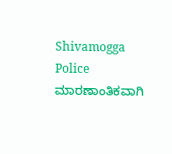Shivamogga Police ಮಾರಣಾಂತಿಕವಾಗಿ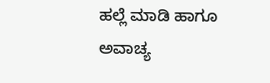ಹಲ್ಲೆ ಮಾಡಿ ಹಾಗೂ ಅವಾಚ್ಯ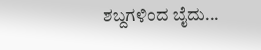ಶಬ್ದಗಳಿಂದ ಬೈದು...